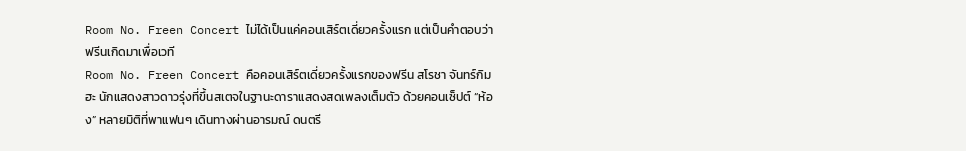Room No. Freen Concert ไม่ได้เป็นแค่คอนเสิร์ตเดี่ยวครั้งแรก แต่เป็นคำตอบว่าฟรีนเกิดมาเพื่อเวที
Room No. Freen Concert คือคอนเสิร์ตเดี่ยวครั้งแรกของฟรีน สโรชา จันทร์กิมฮะ นักแสดงสาวดาวรุ่งที่ขึ้นสเตจในฐานะดาราแสดงสดเพลงเต็มตัว ด้วยคอนเซ็ปต์ “ห้อง” หลายมิติที่พาแฟนๆ เดินทางผ่านอารมณ์ ดนตรี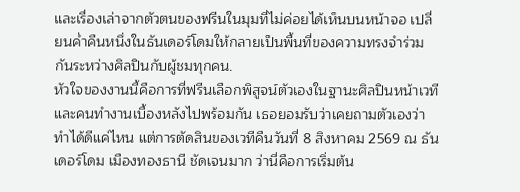และเรื่องเล่าจากตัวตนของฟรีนในมุมที่ไม่ค่อยได้เห็นบนหน้าจอ เปลี่ยนค่ำคืนหนึ่งในธันเดอร์โดมให้กลายเป็นพื้นที่ของความทรงจำร่วมกันระหว่างศิลปินกับผู้ชมทุกคน.
หัวใจของงานนี้คือการที่ฟรีนเลือกพิสูจน์ตัวเองในฐานะศิลปินหน้าเวทีและคนทำงานเบื้องหลังไปพร้อมกัน เธอยอมรับว่าเคยถามตัวเองว่าทำได้ดีแค่ไหน แต่การตัดสินของเวทีคืนวันที่ 8 สิงหาคม 2569 ณ ธันเดอร์โดม เมืองทองธานี ชัดเจนมาก ว่านี่คือการเริ่มต้น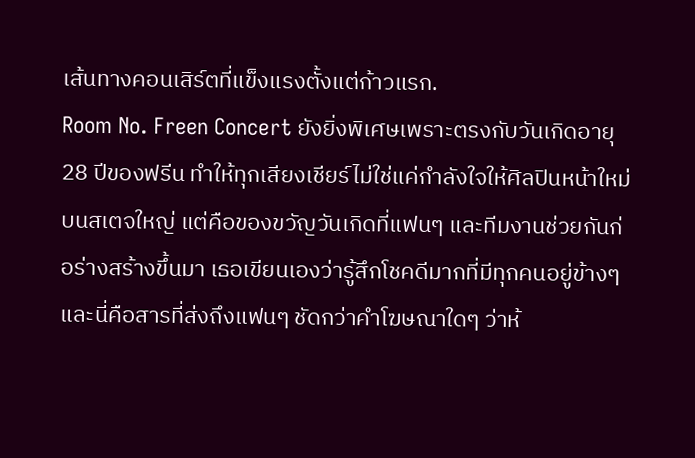เส้นทางคอนเสิร์ตที่แข็งแรงตั้งแต่ก้าวแรก.
Room No. Freen Concert ยังยิ่งพิเศษเพราะตรงกับวันเกิดอายุ 28 ปีของฟรีน ทำให้ทุกเสียงเชียร์ไม่ใช่แค่กำลังใจให้ศิลปินหน้าใหม่บนสเตจใหญ่ แต่คือของขวัญวันเกิดที่แฟนๆ และทีมงานช่วยกันก่อร่างสร้างขึ้นมา เธอเขียนเองว่ารู้สึกโชคดีมากที่มีทุกคนอยู่ข้างๆ และนี่คือสารที่ส่งถึงแฟนๆ ชัดกว่าคำโฆษณาใดๆ ว่าห้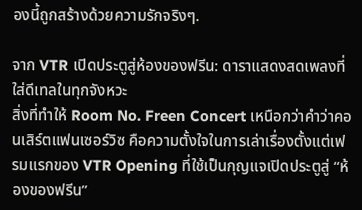องนี้ถูกสร้างด้วยความรักจริงๆ.

จาก VTR เปิดประตูสู่ห้องของฟรีน: ดาราแสดงสดเพลงที่ใส่ดีเทลในทุกจังหวะ
สิ่งที่ทำให้ Room No. Freen Concert เหนือกว่าคำว่าคอนเสิร์ตแฟนเซอร์วิซ คือความตั้งใจในการเล่าเรื่องตั้งแต่เฟรมแรกของ VTR Opening ที่ใช้เป็นกุญแจเปิดประตูสู่ “ห้องของฟรีน”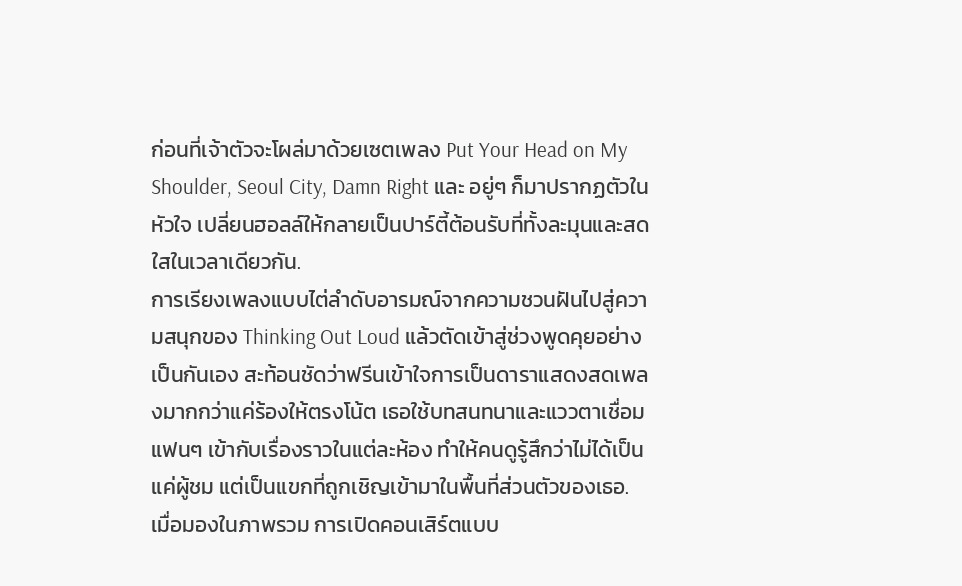ก่อนที่เจ้าตัวจะโผล่มาด้วยเซตเพลง Put Your Head on My Shoulder, Seoul City, Damn Right และ อยู่ๆ ก็มาปรากฏตัวในหัวใจ เปลี่ยนฮอลล์ให้กลายเป็นปาร์ตี้ต้อนรับที่ทั้งละมุนและสดใสในเวลาเดียวกัน.
การเรียงเพลงแบบไต่ลำดับอารมณ์จากความชวนฝันไปสู่ความสนุกของ Thinking Out Loud แล้วตัดเข้าสู่ช่วงพูดคุยอย่างเป็นกันเอง สะท้อนชัดว่าฟรีนเข้าใจการเป็นดาราแสดงสดเพลงมากกว่าแค่ร้องให้ตรงโน้ต เธอใช้บทสนทนาและแววตาเชื่อมแฟนๆ เข้ากับเรื่องราวในแต่ละห้อง ทำให้คนดูรู้สึกว่าไม่ได้เป็นแค่ผู้ชม แต่เป็นแขกที่ถูกเชิญเข้ามาในพื้นที่ส่วนตัวของเธอ.
เมื่อมองในภาพรวม การเปิดคอนเสิร์ตแบบ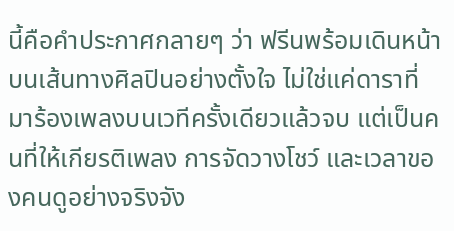นี้คือคำประกาศกลายๆ ว่า ฟรีนพร้อมเดินหน้าบนเส้นทางศิลปินอย่างตั้งใจ ไม่ใช่แค่ดาราที่มาร้องเพลงบนเวทีครั้งเดียวแล้วจบ แต่เป็นคนที่ให้เกียรติเพลง การจัดวางโชว์ และเวลาของคนดูอย่างจริงจัง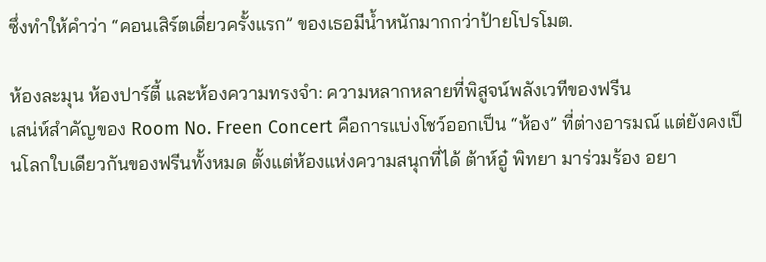ซึ่งทำให้คำว่า “คอนเสิร์ตเดี่ยวครั้งแรก” ของเธอมีน้ำหนักมากกว่าป้ายโปรโมต.

ห้องละมุน ห้องปาร์ตี้ และห้องความทรงจำ: ความหลากหลายที่พิสูจน์พลังเวทีของฟรีน
เสน่ห์สำคัญของ Room No. Freen Concert คือการแบ่งโชว์ออกเป็น “ห้อง” ที่ต่างอารมณ์ แต่ยังคงเป็นโลกใบเดียวกันของฟรีนทั้งหมด ตั้งแต่ห้องแห่งความสนุกที่ได้ ต้าห์อู๋ พิทยา มาร่วมร้อง อยา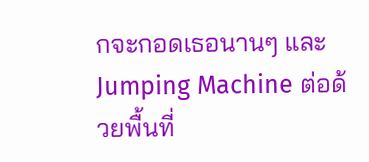กจะกอดเธอนานๆ และ Jumping Machine ต่อด้วยพื้นที่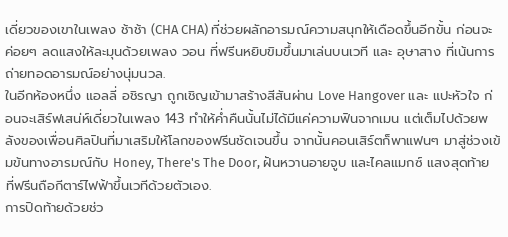เดี่ยวของเขาในเพลง ช้าช้า (CHA CHA) ที่ช่วยผลักอารมณ์ความสนุกให้เดือดขึ้นอีกขั้น ก่อนจะค่อยๆ ลดแสงให้ละมุนด้วยเพลง วอน ที่ฟรีนหยิบขิมขึ้นมาเล่นบนเวที และ อุษาสาง ที่เน้นการถ่ายทอดอารมณ์อย่างนุ่มนวล.
ในอีกห้องหนึ่ง แอลลี่ อชิรญา ถูกเชิญเข้ามาสร้างสีสันผ่าน Love Hangover และ แปะหัวใจ ก่อนจะเสิร์ฟเสน่ห์เดี่ยวในเพลง 143 ทำให้ค่ำคืนนั้นไม่ได้มีแค่ความฟินจากเมน แต่เต็มไปด้วยพลังของเพื่อนศิลปินที่มาเสริมให้โลกของฟรีนชัดเจนขึ้น จากนั้นคอนเสิร์ตก็พาแฟนๆ มาสู่ช่วงเข้มข้นทางอารมณ์กับ Honey, There's The Door, ฝันหวานอายจูบ และไคลแมกซ์ แสงสุดท้าย ที่ฟรีนถือกีตาร์ไฟฟ้าขึ้นเวทีด้วยตัวเอง.
การปิดท้ายด้วยช่ว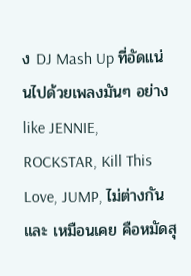ง DJ Mash Up ที่อัดแน่นไปด้วยเพลงมันๆ อย่าง like JENNIE, ROCKSTAR, Kill This Love, JUMP, ไม่ต่างกัน และ เหมือนเคย คือหมัดสุ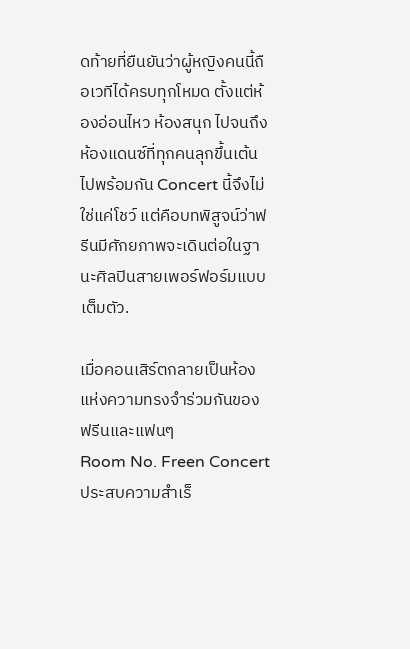ดท้ายที่ยืนยันว่าผู้หญิงคนนี้ถือเวทีได้ครบทุกโหมด ตั้งแต่ห้องอ่อนไหว ห้องสนุก ไปจนถึงห้องแดนซ์ที่ทุกคนลุกขึ้นเต้นไปพร้อมกัน Concert นี้จึงไม่ใช่แค่โชว์ แต่คือบทพิสูจน์ว่าฟรีนมีศักยภาพจะเดินต่อในฐานะศิลปินสายเพอร์ฟอร์มแบบเต็มตัว.

เมื่อคอนเสิร์ตกลายเป็นห้องแห่งความทรงจำร่วมกันของฟรีนและแฟนๆ
Room No. Freen Concert ประสบความสำเร็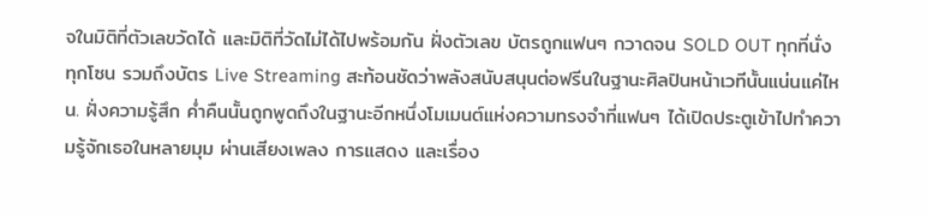จในมิติที่ตัวเลขวัดได้ และมิติที่วัดไม่ได้ไปพร้อมกัน ฝั่งตัวเลข บัตรถูกแฟนๆ กวาดจน SOLD OUT ทุกที่นั่ง ทุกโซน รวมถึงบัตร Live Streaming สะท้อนชัดว่าพลังสนับสนุนต่อฟรีนในฐานะศิลปินหน้าเวทีนั้นแน่นแค่ไหน. ฝั่งความรู้สึก ค่ำคืนนั้นถูกพูดถึงในฐานะอีกหนึ่งโมเมนต์แห่งความทรงจำที่แฟนๆ ได้เปิดประตูเข้าไปทำความรู้จักเธอในหลายมุม ผ่านเสียงเพลง การแสดง และเรื่อง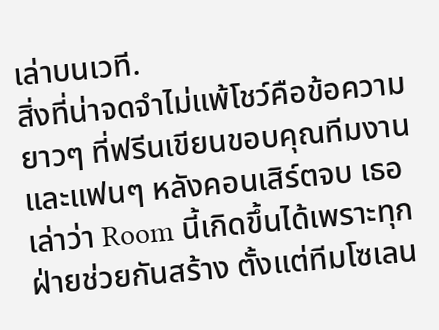เล่าบนเวที.
สิ่งที่น่าจดจำไม่แพ้โชว์คือข้อความยาวๆ ที่ฟรีนเขียนขอบคุณทีมงานและแฟนๆ หลังคอนเสิร์ตจบ เธอเล่าว่า Room นี้เกิดขึ้นได้เพราะทุกฝ่ายช่วยกันสร้าง ตั้งแต่ทีมโซเลน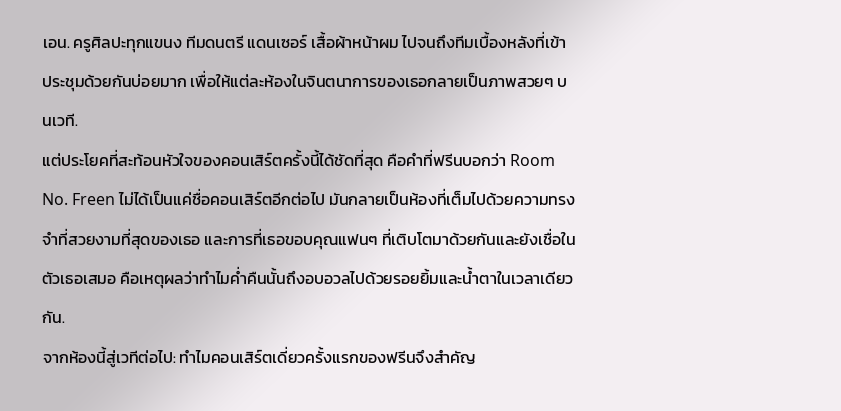เอน. ครูศิลปะทุกแขนง ทีมดนตรี แดนเซอร์ เสื้อผ้าหน้าผม ไปจนถึงทีมเบื้องหลังที่เข้าประชุมด้วยกันบ่อยมาก เพื่อให้แต่ละห้องในจินตนาการของเธอกลายเป็นภาพสวยๆ บนเวที.
แต่ประโยคที่สะท้อนหัวใจของคอนเสิร์ตครั้งนี้ได้ชัดที่สุด คือคำที่ฟรีนบอกว่า Room No. Freen ไม่ได้เป็นแค่ชื่อคอนเสิร์ตอีกต่อไป มันกลายเป็นห้องที่เต็มไปด้วยความทรงจำที่สวยงามที่สุดของเธอ และการที่เธอขอบคุณแฟนๆ ที่เติบโตมาด้วยกันและยังเชื่อในตัวเธอเสมอ คือเหตุผลว่าทำไมค่ำคืนนั้นถึงอบอวลไปด้วยรอยยิ้มและน้ำตาในเวลาเดียวกัน.
จากห้องนี้สู่เวทีต่อไป: ทำไมคอนเสิร์ตเดี่ยวครั้งแรกของฟรีนจึงสำคัญ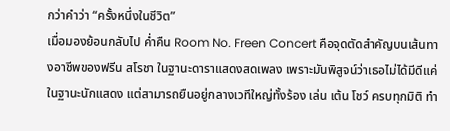กว่าคำว่า “ครั้งหนึ่งในชีวิต”
เมื่อมองย้อนกลับไป ค่ำคืน Room No. Freen Concert คือจุดตัดสำคัญบนเส้นทางอาชีพของฟรีน สโรชา ในฐานะดาราแสดงสดเพลง เพราะมันพิสูจน์ว่าเธอไม่ได้มีดีแค่ในฐานะนักแสดง แต่สามารถยืนอยู่กลางเวทีใหญ่ทั้งร้อง เล่น เต้น โชว์ ครบทุกมิติ ทำ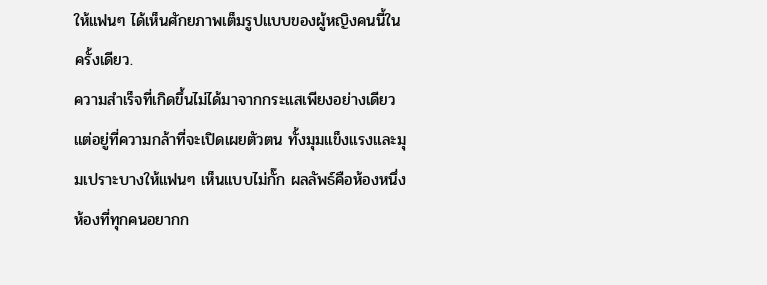ให้แฟนๆ ได้เห็นศักยภาพเต็มรูปแบบของผู้หญิงคนนี้ในครั้งเดียว.
ความสำเร็จที่เกิดขึ้นไม่ได้มาจากกระแสเพียงอย่างเดียว แต่อยู่ที่ความกล้าที่จะเปิดเผยตัวตน ทั้งมุมแข็งแรงและมุมเปราะบางให้แฟนๆ เห็นแบบไม่กั๊ก ผลลัพธ์คือห้องหนึ่งห้องที่ทุกคนอยากก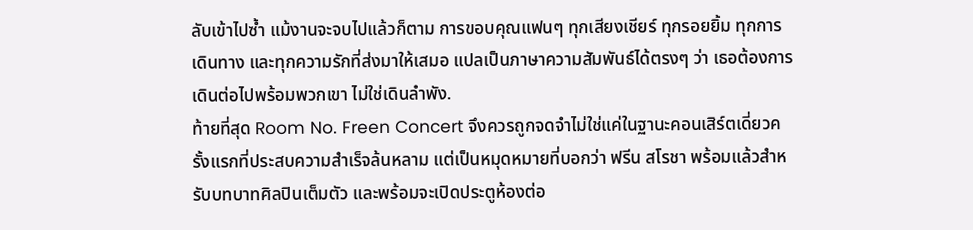ลับเข้าไปซ้ำ แม้งานจะจบไปแล้วก็ตาม การขอบคุณแฟนๆ ทุกเสียงเชียร์ ทุกรอยยิ้ม ทุกการเดินทาง และทุกความรักที่ส่งมาให้เสมอ แปลเป็นภาษาความสัมพันธ์ได้ตรงๆ ว่า เธอต้องการเดินต่อไปพร้อมพวกเขา ไม่ใช่เดินลำพัง.
ท้ายที่สุด Room No. Freen Concert จึงควรถูกจดจำไม่ใช่แค่ในฐานะคอนเสิร์ตเดี่ยวครั้งแรกที่ประสบความสำเร็จล้นหลาม แต่เป็นหมุดหมายที่บอกว่า ฟรีน สโรชา พร้อมแล้วสำหรับบทบาทศิลปินเต็มตัว และพร้อมจะเปิดประตูห้องต่อ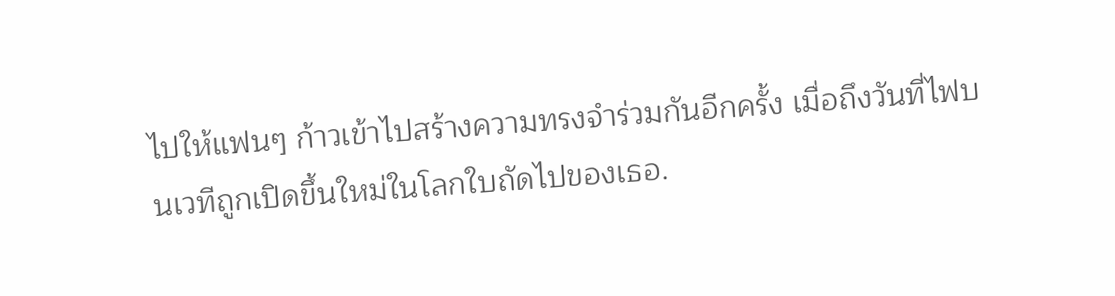ไปให้แฟนๆ ก้าวเข้าไปสร้างความทรงจำร่วมกันอีกครั้ง เมื่อถึงวันที่ไฟบนเวทีถูกเปิดขึ้นใหม่ในโลกใบถัดไปของเธอ.